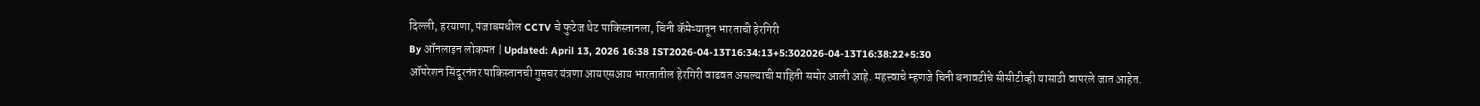दिल्ली, हरयाणा, पंजाबमधील CCTV चे फुटेज थेट पाकिस्तानला, चिनी कॅमेऱ्यातून भारताची हेरगिरी
By ऑनलाइन लोकमत | Updated: April 13, 2026 16:38 IST2026-04-13T16:34:13+5:302026-04-13T16:38:22+5:30
ऑपरेशन सिंदूरनंतर पाकिस्तानची गुप्तचर यंत्रणा आयएसआय भारतातील हेरगिरी वाढवत असल्याची माहिती समोर आली आहे. महत्त्वाचे म्हणजे चिनी बनावटीचे सीसीटीव्ही यासाठी वापरले जात आहेत.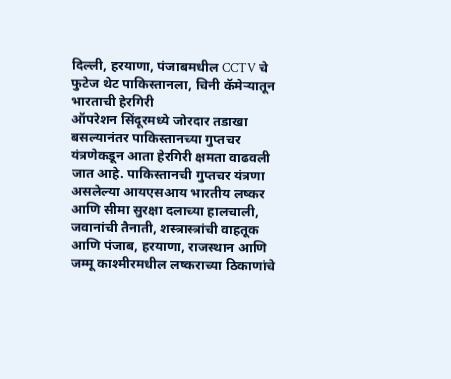दिल्ली, हरयाणा, पंजाबमधील CCTV चे फुटेज थेट पाकिस्तानला, चिनी कॅमेऱ्यातून भारताची हेरगिरी
ऑपरेशन सिंदूरमध्ये जोरदार तडाखा बसल्यानंतर पाकिस्तानच्या गुप्तचर यंत्रणेकडून आता हेरगिरी क्षमता वाढवली जात आहे. पाकिस्तानची गुप्तचर यंत्रणा असलेल्या आयएसआय भारतीय लष्कर आणि सीमा सुरक्षा दलाच्या हालचाली, जवानांची तैनाती, शस्त्रास्त्रांची वाहतूक आणि पंजाब, हरयाणा, राजस्थान आणि जम्मू काश्मीरमधील लष्कराच्या ठिकाणांचे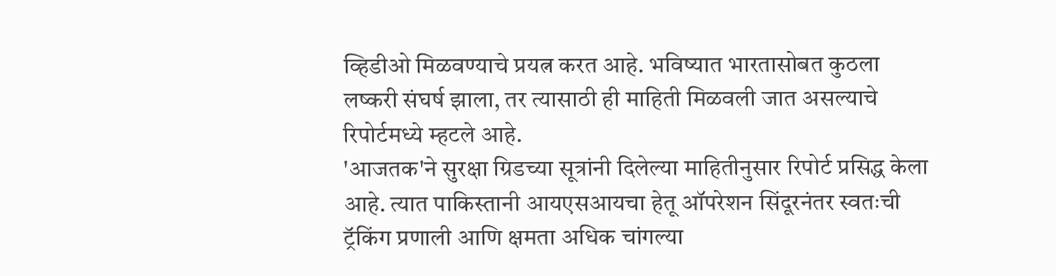व्हिडीओ मिळवण्याचे प्रयत्न करत आहे. भविष्यात भारतासोबत कुठला लष्करी संघर्ष झाला, तर त्यासाठी ही माहिती मिळवली जात असल्याचे रिपोर्टमध्ये म्हटले आहे.
'आजतक'ने सुरक्षा ग्रिडच्या सूत्रांनी दिलेल्या माहितीनुसार रिपोर्ट प्रसिद्ध केला आहे. त्यात पाकिस्तानी आयएसआयचा हेतू ऑपरेशन सिंदूरनंतर स्वतःची ट्रॅकिंग प्रणाली आणि क्षमता अधिक चांगल्या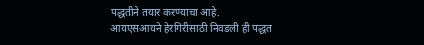पद्धतीने तयार करण्याचा आहे.
आयएसआयने हेरगिरीसाठी निवडली ही पद्धत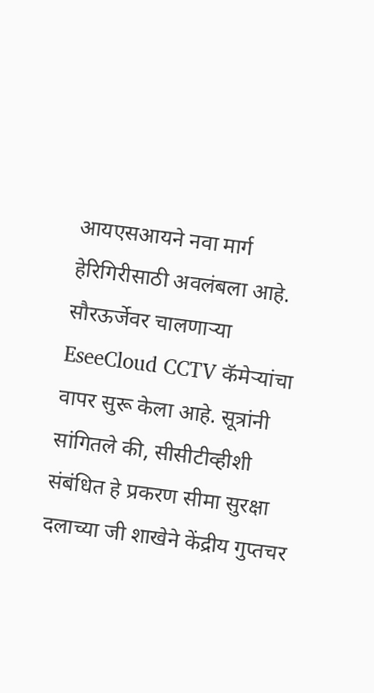आयएसआयने नवा मार्ग हेरिगिरीसाठी अवलंबला आहे. सौरऊर्जेवर चालणाऱ्या EseeCloud CCTV कॅमेऱ्यांचा वापर सुरू केला आहे. सूत्रांनी सांगितले की, सीसीटीव्हीशी संबंधित हे प्रकरण सीमा सुरक्षा दलाच्या जी शाखेने केंद्रीय गुप्तचर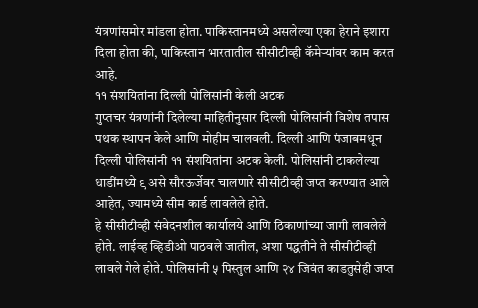यंत्रणांसमोर मांडला होता. पाकिस्तानमध्ये असलेल्या एका हेराने इशारा दिला होता की, पाकिस्तान भारतातील सीसीटीव्ही कॅमेऱ्यांवर काम करत आहे.
११ संशयितांना दिल्ली पोलिसांनी केली अटक
गुप्तचर यंत्रणांनी दिलेल्या माहितीनुसार दिल्ली पोलिसांनी विशेष तपास पथक स्थापन केले आणि मोहीम चालवली. दिल्ली आणि पंजाबमधून दिल्ली पोलिसांनी ११ संशयितांना अटक केली. पोलिसांनी टाकलेल्या धाडींमध्ये ९ असे सौरऊर्जेवर चालणारे सीसीटीव्ही जप्त करण्यात आले आहेत, ज्यामध्ये सीम कार्ड लावलेले होते.
हे सीसीटीव्ही संवेदनशील कार्यालये आणि ठिकाणांच्या जागी लावलेले होते. लाईव्ह व्हिडीओ पाठवले जातील, अशा पद्धतीने ते सीसीटीव्ही लावले गेले होते. पोलिसांनी ५ पिस्तुल आणि २४ जिवंत काडतुसेही जप्त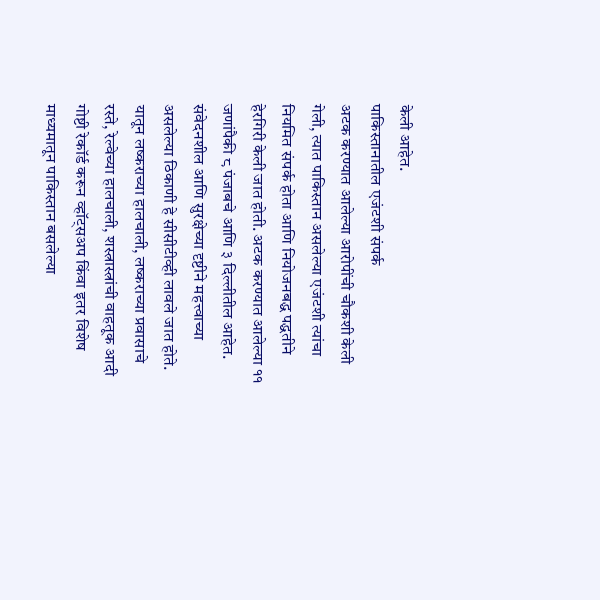केली आहेत.
पाकिस्तानातील एजंटशी संपर्क
अटक करण्यात आलेल्या आरोपींची चौकशी केली गेली, त्यात पाकिस्तान असलेल्या एजंटशी त्यांचा नियमित संपर्क होता आणि नियोजनबद्ध पद्धतीने हेरगिरी केली जात होती. अटक करण्यात आलेल्या ११ जणांपैकी ८ पंजाबचे आणि ३ दिल्लीतील आहेत.
संवेदनशील आणि सुरक्षेच्या दृष्टीने महत्त्वाच्या असलेल्या ठिकाणी हे सीसीटीव्ही लावले जात होते. यातून लष्कराच्या हालचाली, लष्कराच्या प्रवासाचे रस्ते, रेल्वेच्या हालचाली, शस्त्रास्त्रांची वाहतूक आदी गोष्टी रेकॉर्ड करून व्हॉट्सअप किंवा इतर विशेष माध्यमातून पाकिस्तान बसलेल्या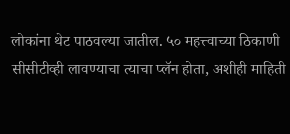लोकांना थेट पाठवल्या जातील. ५० महत्त्वाच्या ठिकाणी सीसीटीव्ही लावण्याचा त्याचा प्लॅन होता, अशीही माहिती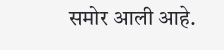समोर आली आहे.